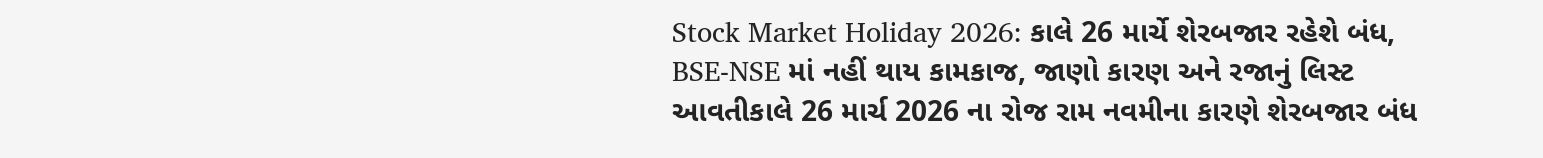Stock Market Holiday 2026: કાલે 26 માર્ચે શેરબજાર રહેશે બંધ, BSE-NSE માં નહીં થાય કામકાજ, જાણો કારણ અને રજાનું લિસ્ટ
આવતીકાલે 26 માર્ચ 2026 ના રોજ રામ નવમીના કારણે શેરબજાર બંધ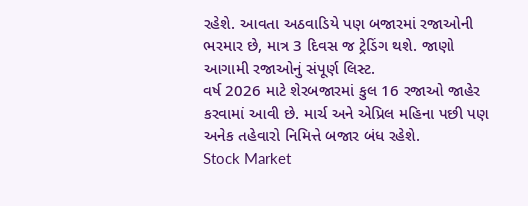રહેશે. આવતા અઠવાડિયે પણ બજારમાં રજાઓની ભરમાર છે, માત્ર 3 દિવસ જ ટ્રેડિંગ થશે. જાણો આગામી રજાઓનું સંપૂર્ણ લિસ્ટ.
વર્ષ 2026 માટે શેરબજારમાં કુલ 16 રજાઓ જાહેર કરવામાં આવી છે. માર્ચ અને એપ્રિલ મહિના પછી પણ અનેક તહેવારો નિમિત્તે બજાર બંધ રહેશે.
Stock Market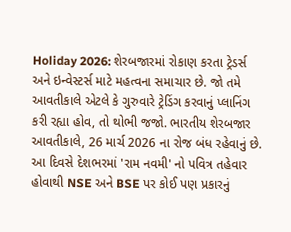Holiday 2026: શેરબજારમાં રોકાણ કરતા ટ્રેડર્સ અને ઇન્વેસ્ટર્સ માટે મહત્વના સમાચાર છે. જો તમે આવતીકાલે એટલે કે ગુરુવારે ટ્રેડિંગ કરવાનું પ્લાનિંગ કરી રહ્યા હોવ, તો થોભી જજો. ભારતીય શેરબજાર આવતીકાલે, 26 માર્ચ 2026 ના રોજ બંધ રહેવાનું છે. આ દિવસે દેશભરમાં 'રામ નવમી' નો પવિત્ર તહેવાર હોવાથી NSE અને BSE પર કોઈ પણ પ્રકારનું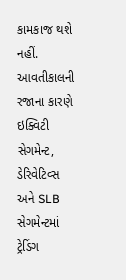કામકાજ થશે નહીં.
આવતીકાલની રજાના કારણે ઇક્વિટી સેગમેન્ટ, ડેરિવેટિવ્સ અને SLB સેગમેન્ટમાં ટ્રેડિંગ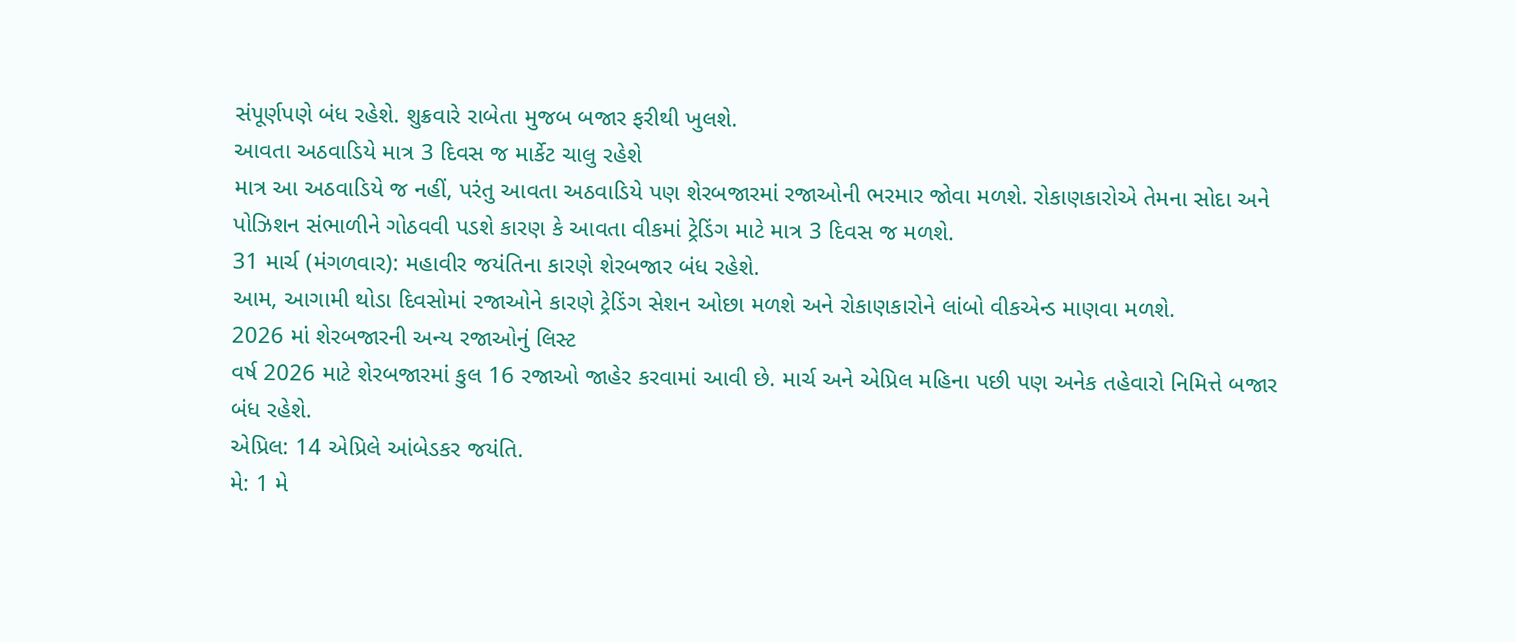સંપૂર્ણપણે બંધ રહેશે. શુક્રવારે રાબેતા મુજબ બજાર ફરીથી ખુલશે.
આવતા અઠવાડિયે માત્ર 3 દિવસ જ માર્કેટ ચાલુ રહેશે
માત્ર આ અઠવાડિયે જ નહીં, પરંતુ આવતા અઠવાડિયે પણ શેરબજારમાં રજાઓની ભરમાર જોવા મળશે. રોકાણકારોએ તેમના સોદા અને પોઝિશન સંભાળીને ગોઠવવી પડશે કારણ કે આવતા વીકમાં ટ્રેડિંગ માટે માત્ર 3 દિવસ જ મળશે.
31 માર્ચ (મંગળવાર): મહાવીર જયંતિના કારણે શેરબજાર બંધ રહેશે.
આમ, આગામી થોડા દિવસોમાં રજાઓને કારણે ટ્રેડિંગ સેશન ઓછા મળશે અને રોકાણકારોને લાંબો વીકએન્ડ માણવા મળશે.
2026 માં શેરબજારની અન્ય રજાઓનું લિસ્ટ
વર્ષ 2026 માટે શેરબજારમાં કુલ 16 રજાઓ જાહેર કરવામાં આવી છે. માર્ચ અને એપ્રિલ મહિના પછી પણ અનેક તહેવારો નિમિત્તે બજાર બંધ રહેશે.
એપ્રિલ: 14 એપ્રિલે આંબેડકર જયંતિ.
મે: 1 મે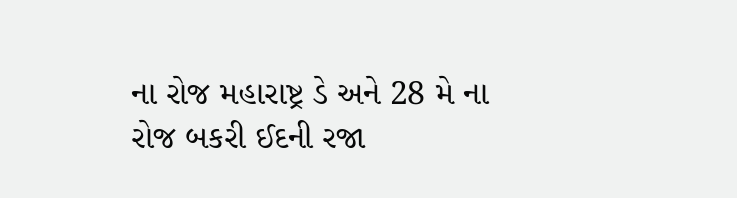ના રોજ મહારાષ્ટ્ર ડે અને 28 મે ના રોજ બકરી ઈદની રજા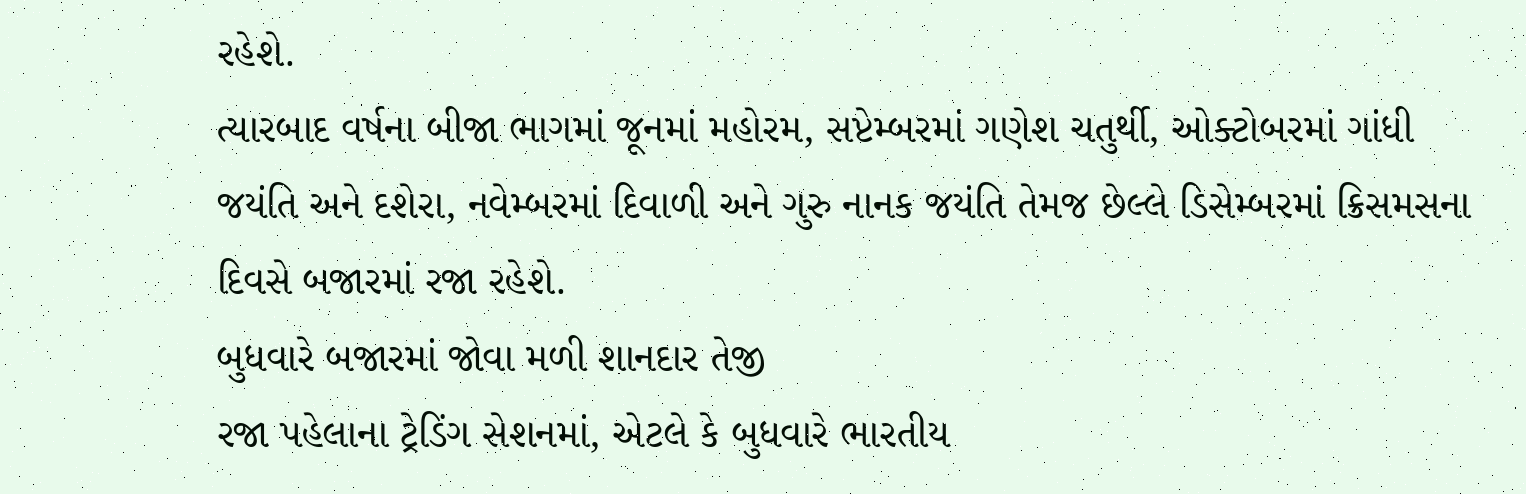રહેશે.
ત્યારબાદ વર્ષના બીજા ભાગમાં જૂનમાં મહોરમ, સપ્ટેમ્બરમાં ગણેશ ચતુર્થી, ઓક્ટોબરમાં ગાંધી જયંતિ અને દશેરા, નવેમ્બરમાં દિવાળી અને ગુરુ નાનક જયંતિ તેમજ છેલ્લે ડિસેમ્બરમાં ક્રિસમસના દિવસે બજારમાં રજા રહેશે.
બુધવારે બજારમાં જોવા મળી શાનદાર તેજી
રજા પહેલાના ટ્રેડિંગ સેશનમાં, એટલે કે બુધવારે ભારતીય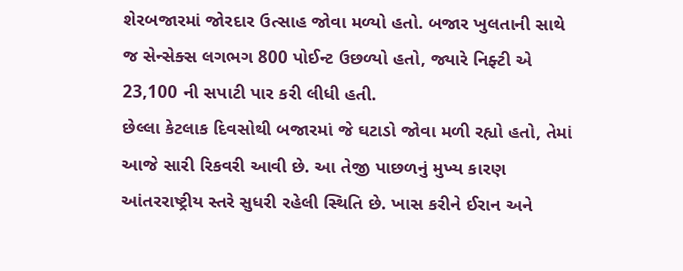શેરબજારમાં જોરદાર ઉત્સાહ જોવા મળ્યો હતો. બજાર ખુલતાની સાથે જ સેન્સેક્સ લગભગ 800 પોઈન્ટ ઉછળ્યો હતો, જ્યારે નિફ્ટી એ 23,100 ની સપાટી પાર કરી લીધી હતી.
છેલ્લા કેટલાક દિવસોથી બજારમાં જે ઘટાડો જોવા મળી રહ્યો હતો, તેમાં આજે સારી રિકવરી આવી છે. આ તેજી પાછળનું મુખ્ય કારણ આંતરરાષ્ટ્રીય સ્તરે સુધરી રહેલી સ્થિતિ છે. ખાસ કરીને ઈરાન અને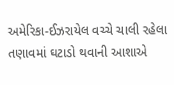અમેરિકા-ઈઝરાયેલ વચ્ચે ચાલી રહેલા તણાવમાં ઘટાડો થવાની આશાએ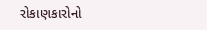રોકાણકારોનો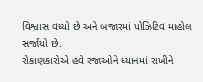વિશ્વાસ વધ્યો છે અને બજારમાં પોઝિટિવ માહોલ સર્જાયો છે.
રોકાણકારોએ હવે રજાઓને ધ્યાનમાં રાખીને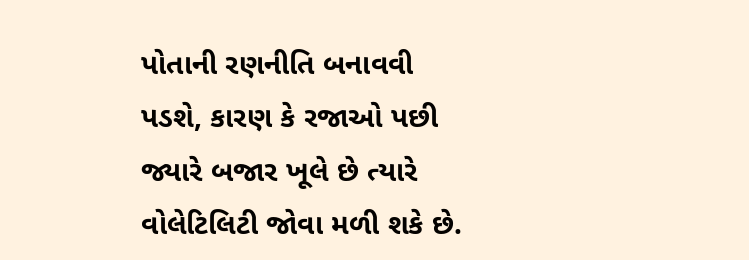પોતાની રણનીતિ બનાવવી પડશે, કારણ કે રજાઓ પછી જ્યારે બજાર ખૂલે છે ત્યારે વોલેટિલિટી જોવા મળી શકે છે.